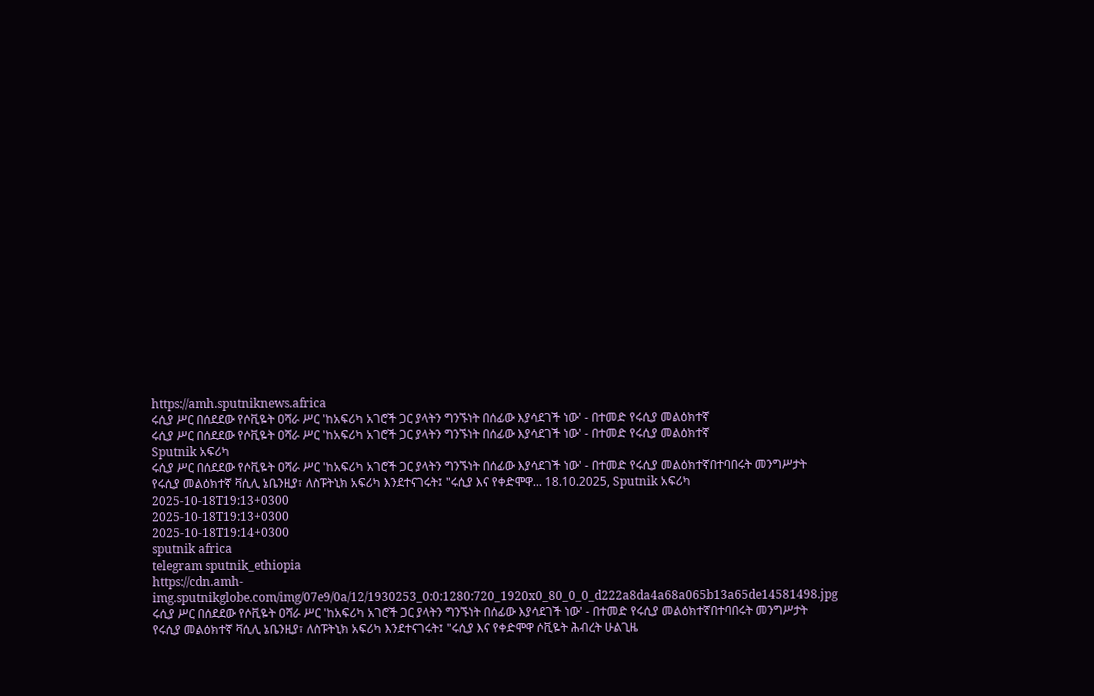https://amh.sputniknews.africa
ሩሲያ ሥር በሰደደው የሶቪዬት ዐሻራ ሥር 'ከአፍሪካ አገሮች ጋር ያላትን ግንኙነት በሰፊው እያሳደገች ነው' - በተመድ የሩሲያ መልዕክተኛ
ሩሲያ ሥር በሰደደው የሶቪዬት ዐሻራ ሥር 'ከአፍሪካ አገሮች ጋር ያላትን ግንኙነት በሰፊው እያሳደገች ነው' - በተመድ የሩሲያ መልዕክተኛ
Sputnik አፍሪካ
ሩሲያ ሥር በሰደደው የሶቪዬት ዐሻራ ሥር 'ከአፍሪካ አገሮች ጋር ያላትን ግንኙነት በሰፊው እያሳደገች ነው' - በተመድ የሩሲያ መልዕክተኛበተባበሩት መንግሥታት የሩሲያ መልዕክተኛ ቫሲሊ ኔቤንዚያ፣ ለስፑትኒክ አፍሪካ እንደተናገሩት፤ "ሩሲያ እና የቀድሞዋ... 18.10.2025, Sputnik አፍሪካ
2025-10-18T19:13+0300
2025-10-18T19:13+0300
2025-10-18T19:14+0300
sputnik africa
telegram sputnik_ethiopia
https://cdn.amh-img.sputnikglobe.com/img/07e9/0a/12/1930253_0:0:1280:720_1920x0_80_0_0_d222a8da4a68a065b13a65de14581498.jpg
ሩሲያ ሥር በሰደደው የሶቪዬት ዐሻራ ሥር 'ከአፍሪካ አገሮች ጋር ያላትን ግንኙነት በሰፊው እያሳደገች ነው' - በተመድ የሩሲያ መልዕክተኛበተባበሩት መንግሥታት የሩሲያ መልዕክተኛ ቫሲሊ ኔቤንዚያ፣ ለስፑትኒክ አፍሪካ እንደተናገሩት፤ "ሩሲያ እና የቀድሞዋ ሶቪዬት ሕብረት ሁልጊዜ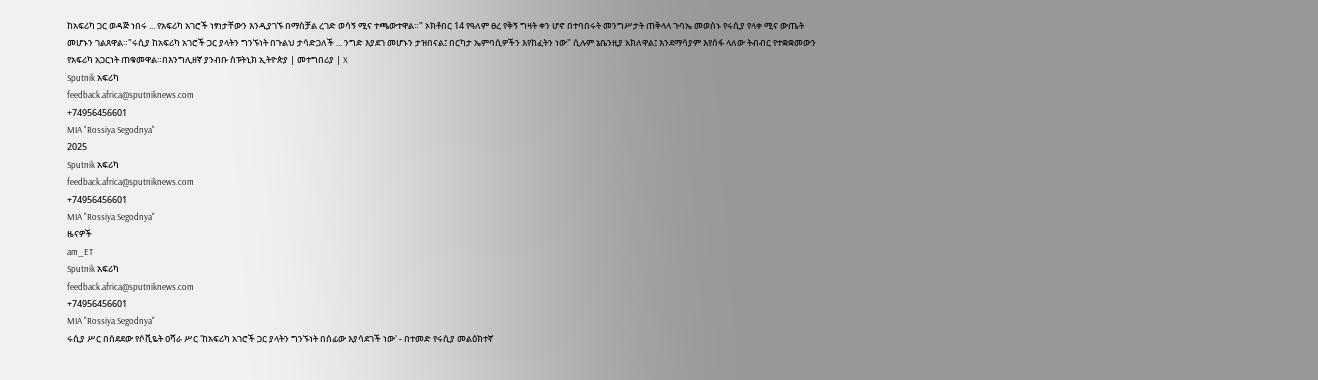ከአፍሪካ ጋር ወዳጅ ነበሩ ... የአፍሪካ አገሮች ነፃነታቸውን እንዲያገኙ በማስቻል ረገድ ወሳኝ ሚና ተጫውተዋል።" ኦክቶበር 14 የዓለም ፀረ የቅኝ ግዛት ቀን ሆኖ በተባበሩት መንግሥታት ጠቅላላ ጉባኤ መወሰኑ የሩሲያ የላቀ ሚና ውጤት መሆኑን ገልጸዋል።"ሩሲያ ከአፍሪካ አገሮች ጋር ያላትን ግንኙነት በጉልህ ታሳድጋለች ... ንግድ እያደገ መሆኑን ታዝበናል፤ በርካታ ኤምባሲዎችን እየከፈትን ነው" ሲሉም ኔቤንዚያ አክለዋል፤ እንደማሳያም እየሰፋ ላለው ትብብር የተቋቋመውን የአፍሪካ አጋርነት ጠቁመዋል።በእንግሊዘኛ ያንብቡ ስፑትኒክ ኢትዮጵያ | መተግበሪያ | X
Sputnik አፍሪካ
feedback.africa@sputniknews.com
+74956456601
MIA "Rossiya Segodnya"
2025
Sputnik አፍሪካ
feedback.africa@sputniknews.com
+74956456601
MIA "Rossiya Segodnya"
ዜናዎች
am_ET
Sputnik አፍሪካ
feedback.africa@sputniknews.com
+74956456601
MIA "Rossiya Segodnya"
ሩሲያ ሥር በሰደደው የሶቪዬት ዐሻራ ሥር 'ከአፍሪካ አገሮች ጋር ያላትን ግንኙነት በሰፊው እያሳደገች ነው' - በተመድ የሩሲያ መልዕክተኛ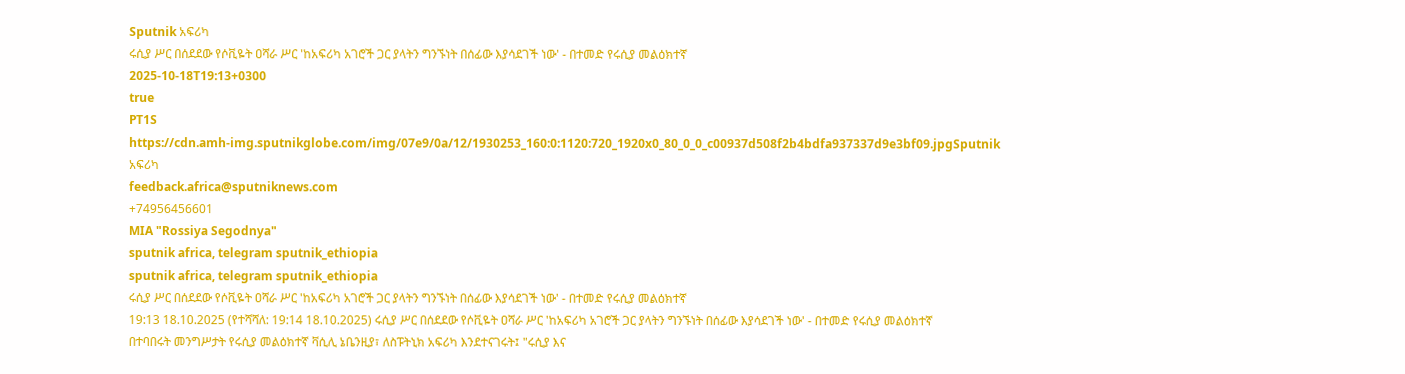Sputnik አፍሪካ
ሩሲያ ሥር በሰደደው የሶቪዬት ዐሻራ ሥር 'ከአፍሪካ አገሮች ጋር ያላትን ግንኙነት በሰፊው እያሳደገች ነው' - በተመድ የሩሲያ መልዕክተኛ
2025-10-18T19:13+0300
true
PT1S
https://cdn.amh-img.sputnikglobe.com/img/07e9/0a/12/1930253_160:0:1120:720_1920x0_80_0_0_c00937d508f2b4bdfa937337d9e3bf09.jpgSputnik አፍሪካ
feedback.africa@sputniknews.com
+74956456601
MIA "Rossiya Segodnya"
sputnik africa, telegram sputnik_ethiopia
sputnik africa, telegram sputnik_ethiopia
ሩሲያ ሥር በሰደደው የሶቪዬት ዐሻራ ሥር 'ከአፍሪካ አገሮች ጋር ያላትን ግንኙነት በሰፊው እያሳደገች ነው' - በተመድ የሩሲያ መልዕክተኛ
19:13 18.10.2025 (የተሻሻለ: 19:14 18.10.2025) ሩሲያ ሥር በሰደደው የሶቪዬት ዐሻራ ሥር 'ከአፍሪካ አገሮች ጋር ያላትን ግንኙነት በሰፊው እያሳደገች ነው' - በተመድ የሩሲያ መልዕክተኛ
በተባበሩት መንግሥታት የሩሲያ መልዕክተኛ ቫሲሊ ኔቤንዚያ፣ ለስፑትኒክ አፍሪካ እንደተናገሩት፤ "ሩሲያ እና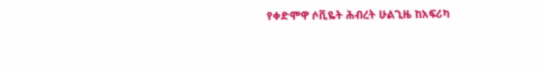የቀድሞዋ ሶቪዬት ሕብረት ሁልጊዜ ከአፍሪካ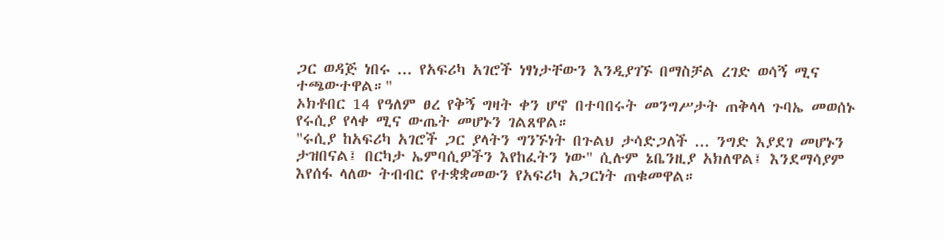ጋር ወዳጅ ነበሩ ... የአፍሪካ አገሮች ነፃነታቸውን እንዲያገኙ በማስቻል ረገድ ወሳኝ ሚና ተጫውተዋል።"
ኦክቶበር 14 የዓለም ፀረ የቅኝ ግዛት ቀን ሆኖ በተባበሩት መንግሥታት ጠቅላላ ጉባኤ መወሰኑ የሩሲያ የላቀ ሚና ውጤት መሆኑን ገልጸዋል።
"ሩሲያ ከአፍሪካ አገሮች ጋር ያላትን ግንኙነት በጉልህ ታሳድጋለች ... ንግድ እያደገ መሆኑን ታዝበናል፤ በርካታ ኤምባሲዎችን እየከፈትን ነው" ሲሉም ኔቤንዚያ አክለዋል፤ እንደማሳያም እየሰፋ ላለው ትብብር የተቋቋመውን የአፍሪካ አጋርነት ጠቁመዋል።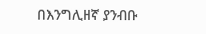በእንግሊዘኛ ያንብቡ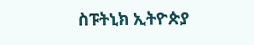ስፑትኒክ ኢትዮጵያ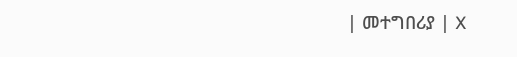| መተግበሪያ | X